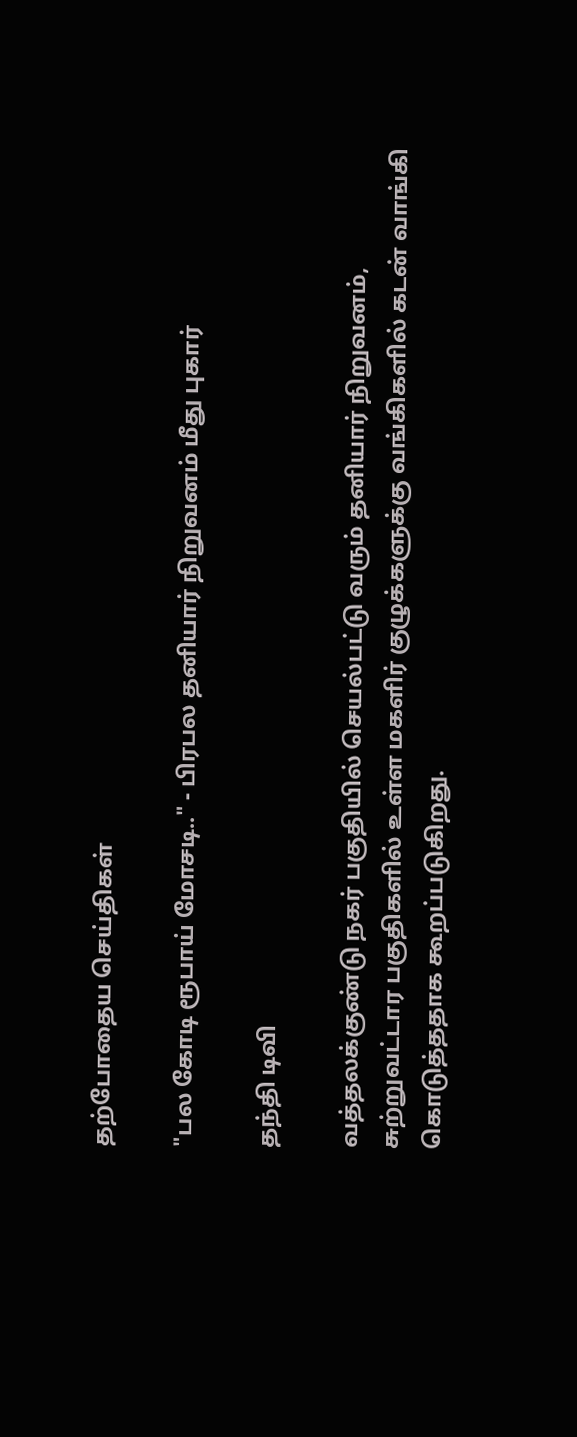தற்போதைய செய்திகள்

"பல கோடி ரூபாய் மோசடி.." - பிரபல தனியார் நிறுவனம் மீது புகார்

தந்தி டிவி

வத்தலக்குண்டு நகர் பகுதியில் செயல்பட்டு வரும் தனியார் நிறுவனம், சுற்றுவட்டார பகுதிகளில் உள்ள மகளிர் குழுக்களுக்கு வங்கிகளில் கடன் வாங்கி கொடுத்ததாக கூறப்படுகிறது.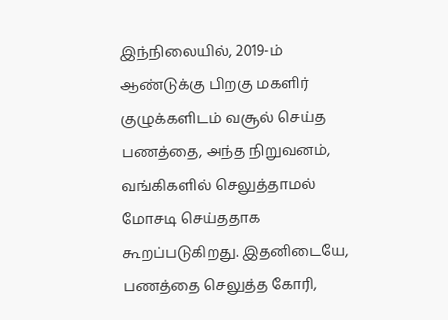இந்நிலையில், 2019-ம் ஆண்டுக்கு பிறகு மகளிர் குழுக்களிடம் வசூல் செய்த பணத்தை, அந்த நிறுவனம், வங்கிகளில் செலுத்தாமல் மோசடி செய்ததாக கூறப்படுகிறது. இதனிடையே, பணத்தை செலுத்த கோரி,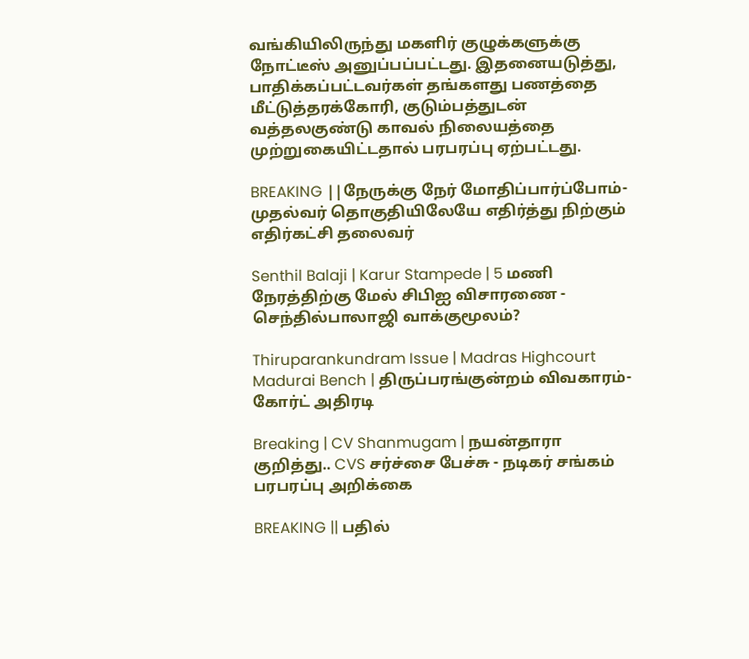வங்கியிலிருந்து மகளிர் குழுக்களுக்கு நோட்டீஸ் அனுப்பப்பட்டது. இதனையடுத்து, பாதிக்கப்பட்டவர்கள் தங்களது பணத்தை மீட்டுத்தரக்கோரி, குடும்பத்துடன் வத்தலகுண்டு காவல் நிலையத்தை முற்றுகையிட்டதால் பரபரப்பு ஏற்பட்டது.

BREAKING ||நேருக்கு நேர் மோதிப்பார்ப்போம்-முதல்வர் தொகுதியிலேயே எதிர்த்து நிற்கும் எதிர்கட்சி தலைவர்

Senthil Balaji | Karur Stampede | 5 மணி நேரத்திற்கு மேல் சிபிஐ விசாரணை - செந்தில்பாலாஜி வாக்குமூலம்?

Thiruparankundram Issue | Madras Highcourt Madurai Bench | திருப்பரங்குன்றம் விவகாரம்- கோர்ட் அதிரடி

Breaking | CV Shanmugam | நயன்தாரா குறித்து.. CVS சர்ச்சை பேச்சு - நடிகர் சங்கம் பரபரப்பு அறிக்கை

BREAKING || பதில்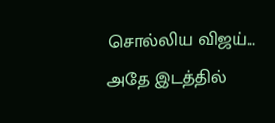சொல்லிய விஜய்... அதே இடத்தில்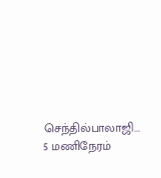செந்தில்பாலாஜி... 5 மணிநேரம்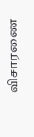விசாரணை